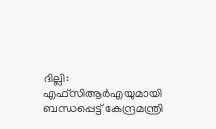ദില്ലി: എഫ്സിആർഎയുമായി ബന്ധപ്പെട്ട് കേന്ദ്രമന്ത്രി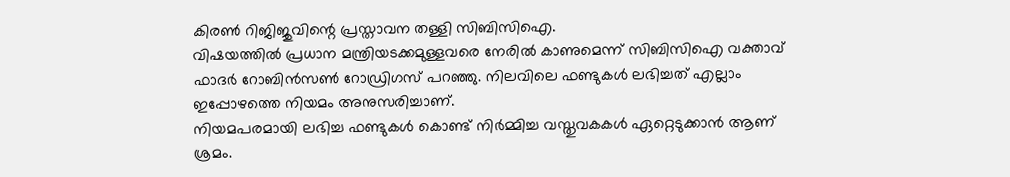കിരൺ റിജിജുവിന്റെ പ്രസ്താവന തള്ളി സിബിസിഐ.
വിഷയത്തിൽ പ്രധാന മന്ത്രിയടക്കമുള്ളവരെ നേരിൽ കാണുമെന്ന് സിബിസിഐ വക്താവ് ഫാദർ റോബിൻസൺ റോഡ്രിഗസ് പറഞ്ഞു. നിലവിലെ ഫണ്ടുകൾ ലഭിച്ചത് എല്ലാം ഇപ്പോഴത്തെ നിയമം അനുസരിച്ചാണ്.
നിയമപരമായി ലഭിച്ച ഫണ്ടുകൾ കൊണ്ട് നിർമ്മിച്ച വസ്തുവകകൾ ഏറ്റെടുക്കാൻ ആണ് ശ്രമം.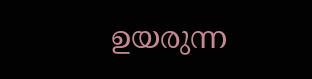ഉയരുന്ന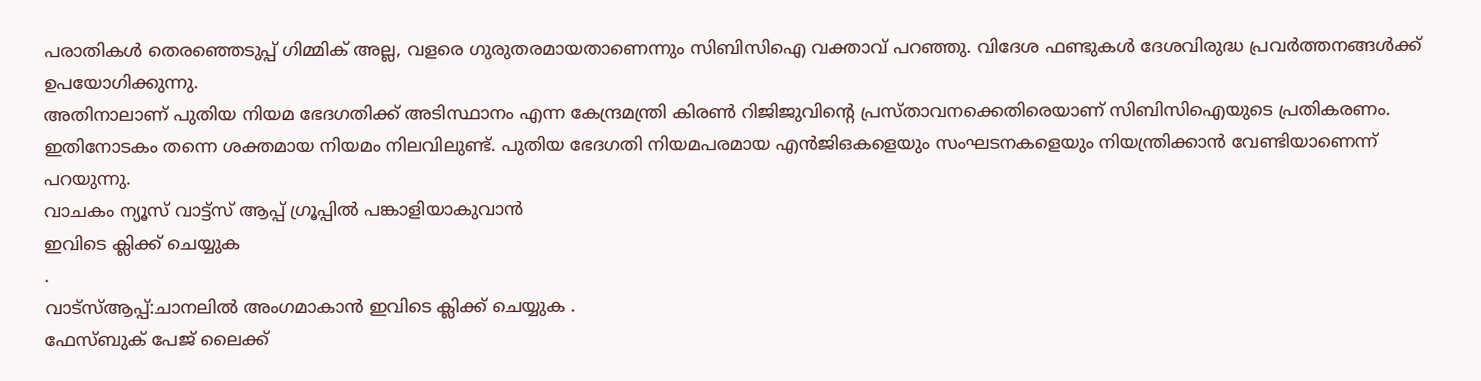പരാതികൾ തെരഞ്ഞെടുപ്പ് ഗിമ്മിക് അല്ല, വളരെ ഗുരുതരമായതാണെന്നും സിബിസിഐ വക്താവ് പറഞ്ഞു. വിദേശ ഫണ്ടുകൾ ദേശവിരുദ്ധ പ്രവർത്തനങ്ങൾക്ക് ഉപയോഗിക്കുന്നു.
അതിനാലാണ് പുതിയ നിയമ ഭേദഗതിക്ക് അടിസ്ഥാനം എന്ന കേന്ദ്രമന്ത്രി കിരൺ റിജിജുവിൻ്റെ പ്രസ്താവനക്കെതിരെയാണ് സിബിസിഐയുടെ പ്രതികരണം. ഇതിനോടകം തന്നെ ശക്തമായ നിയമം നിലവിലുണ്ട്. പുതിയ ഭേദഗതി നിയമപരമായ എൻജിഒകളെയും സംഘടനകളെയും നിയന്ത്രിക്കാൻ വേണ്ടിയാണെന്ന് പറയുന്നു.
വാചകം ന്യൂസ് വാട്ട്സ് ആപ്പ് ഗ്രൂപ്പിൽ പങ്കാളിയാകുവാൻ
ഇവിടെ ക്ലിക്ക് ചെയ്യുക
.
വാട്സ്ആപ്പ്:ചാനലിൽ അംഗമാകാൻ ഇവിടെ ക്ലിക്ക് ചെയ്യുക .
ഫേസ്ബുക് പേജ് ലൈക്ക്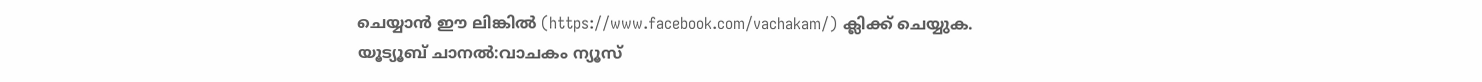ചെയ്യാൻ ഈ ലിങ്കിൽ (https://www.facebook.com/vachakam/) ക്ലിക്ക് ചെയ്യുക.
യൂട്യൂബ് ചാനൽ:വാചകം ന്യൂസ്